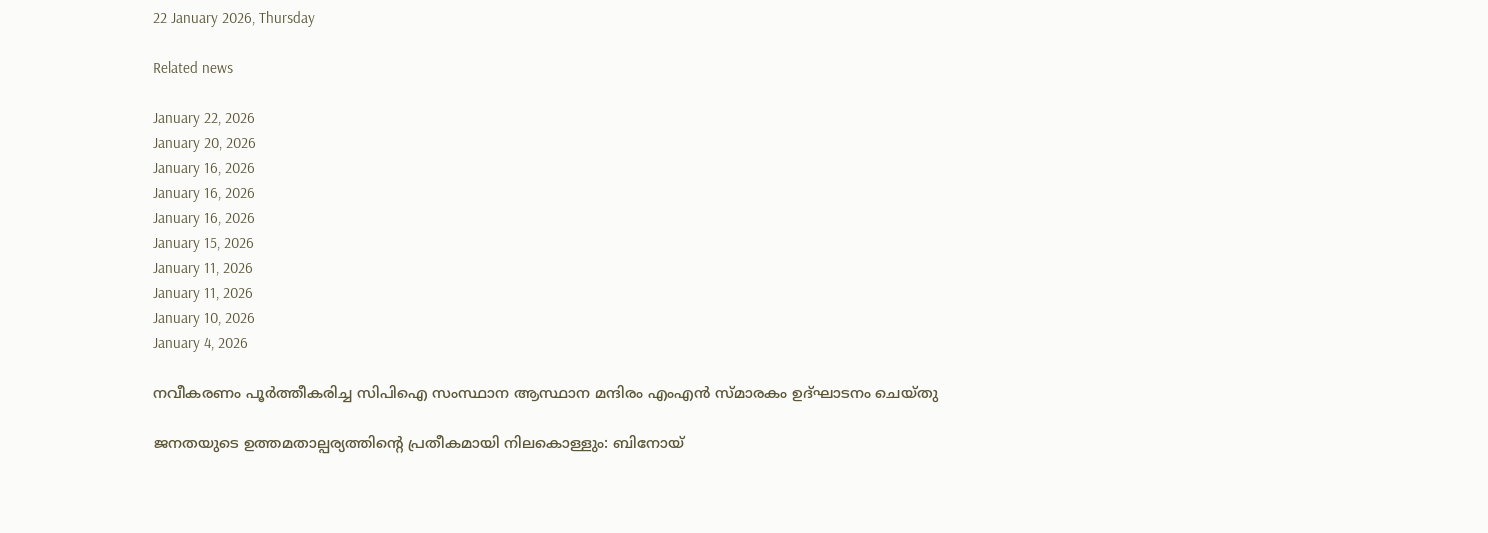22 January 2026, Thursday

Related news

January 22, 2026
January 20, 2026
January 16, 2026
January 16, 2026
January 16, 2026
January 15, 2026
January 11, 2026
January 11, 2026
January 10, 2026
January 4, 2026

നവീകരണം പൂർത്തീകരിച്ച സിപിഐ സംസ്ഥാന ആസ്ഥാന മന്ദിരം എംഎൻ സ്മാരകം ഉദ്ഘാടനം ചെയ്തു

ജനതയുടെ ഉത്തമതാല്പര്യത്തിന്റെ പ്രതീകമായി നിലകൊള്ളും: ബിനോയ്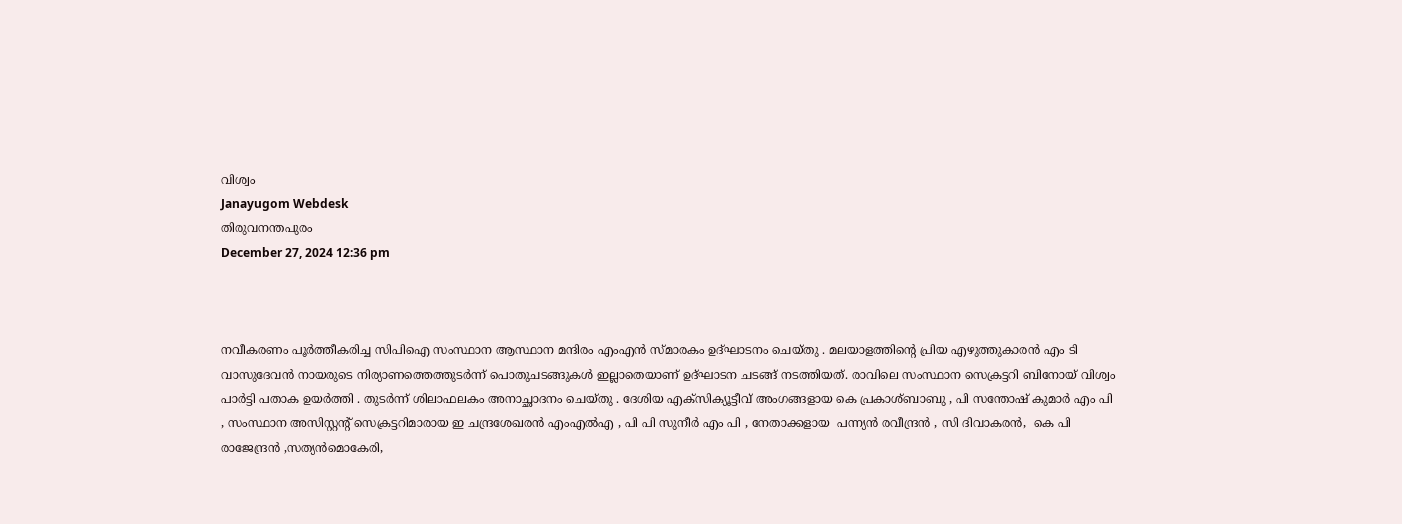വിശ്വം
Janayugom Webdesk
തിരുവനന്തപുരം
December 27, 2024 12:36 pm



നവീകരണം പൂർത്തീകരിച്ച സിപിഐ സംസ്ഥാന ആസ്ഥാന മന്ദിരം എംഎൻ സ്മാരകം ഉദ്ഘാടനം ചെയ്തു . മലയാളത്തിന്റെ പ്രിയ എഴുത്തുകാരന്‍ എം ടി വാസുദേവന്‍ നായരുടെ നിര്യാണത്തെത്തുടര്‍ന്ന് പൊതുചടങ്ങുകള്‍ ഇല്ലാതെയാണ് ഉദ്ഘാടന ചടങ്ങ് നടത്തിയത്. രാവിലെ സംസ്ഥാന സെക്രട്ടറി ബിനോയ് വിശ്വം പാര്‍ട്ടി പതാക ഉയര്‍ത്തി . തുടര്‍ന്ന് ശിലാഫലകം അനാച്ഛാദനം ചെയ്തു . ദേശിയ എക്സിക്യൂട്ടീവ് അംഗങ്ങളായ കെ പ്രകാശ്ബാബു , പി സന്തോഷ് കുമാർ എം പി , സംസ്ഥാന അസിസ്റ്റന്റ് സെക്രട്ടറിമാരായ ഇ ചന്ദ്രശേഖരൻ എംഎല്‍എ , പി പി സുനീർ എം പി , നേതാക്കളായ  പന്ന്യൻ രവീന്ദ്രൻ , സി ദിവാകരൻ,  കെ പി രാജേന്ദ്രൻ ‚സത്യൻമൊകേരി,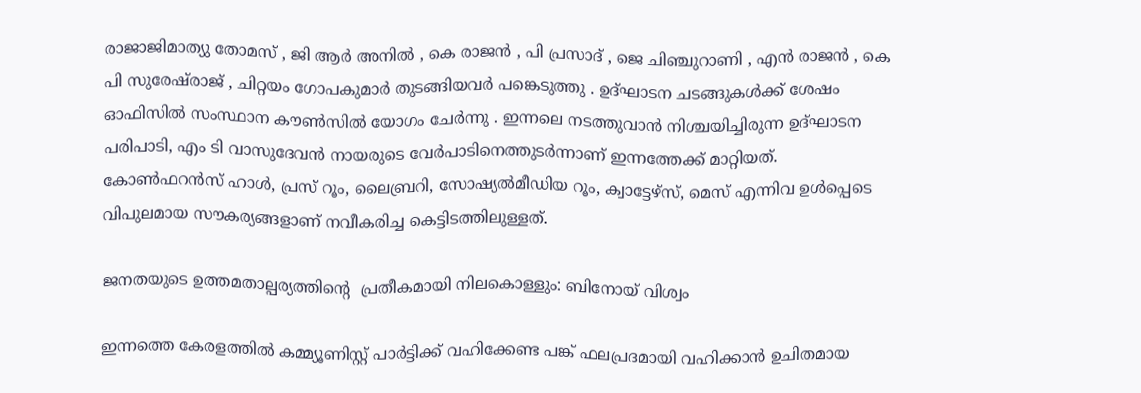രാജാജിമാത്യു തോമസ് , ജി ആർ അനിൽ , കെ രാജൻ , പി പ്രസാദ് , ജെ ചിഞ്ചുറാണി , എൻ രാജൻ , കെ പി സുരേഷ്‌രാജ് , ചിറ്റയം ഗോപകുമാർ തുടങ്ങിയവർ പങ്കെടുത്തു . ഉദ്ഘാടന ചടങ്ങുകള്‍ക്ക് ശേഷം ഓഫിസിൽ സംസ്ഥാന കൗൺസിൽ യോഗം ചേർന്നു . ഇന്നലെ നടത്തുവാന്‍ നിശ്ചയിച്ചിരുന്ന ഉദ്ഘാടന പരിപാടി, എം ടി വാസുദേവന്‍ നായരുടെ വേര്‍പാടിനെത്തുടര്‍ന്നാണ് ഇന്നത്തേക്ക് മാറ്റിയത്. കോൺഫറൻസ് ഹാൾ, പ്രസ് റൂം, ലൈബ്രറി, സോഷ്യൽമീഡിയ റൂം, ക്വാട്ടേഴ്സ്, മെസ് എന്നിവ ഉൾപ്പെടെ വിപുലമായ സൗകര്യങ്ങളാണ് നവീകരിച്ച കെട്ടിടത്തിലുള്ളത്.

ജനതയുടെ ഉത്തമതാല്പര്യത്തിന്റെ  പ്രതീകമായി നിലകൊള്ളും: ബിനോയ് വിശ്വം

ഇന്നത്തെ കേരളത്തിൽ കമ്മ്യൂണിസ്റ്റ് പാർട്ടിക്ക് വഹിക്കേണ്ട പങ്ക് ഫലപ്രദമായി വഹിക്കാൻ ഉചിതമായ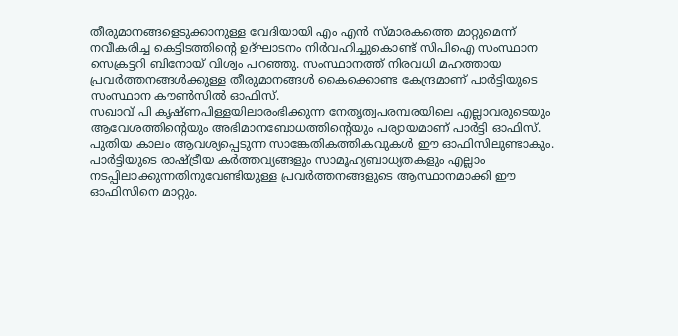തീരുമാനങ്ങളെടുക്കാനുള്ള വേദിയായി എം എന്‍ സ്മാരകത്തെ മാറ്റുമെന്ന് നവീകരിച്ച കെട്ടിടത്തിന്റെ ഉദ്ഘാടനം നിര്‍വഹിച്ചുകൊണ്ട് സിപിഐ സംസ്ഥാന സെക്രട്ടറി ബിനോയ് വിശ്വം പറഞ്ഞു. സംസ്ഥാനത്ത് നിരവധി മഹത്തായ പ്രവർത്തനങ്ങൾക്കുള്ള തീരുമാനങ്ങൾ കൈക്കൊണ്ട കേന്ദ്രമാണ് പാര്‍ട്ടിയുടെ സംസ്ഥാന കൗണ്‍സില്‍ ഓഫിസ്.
സഖാവ് പി കൃഷ്ണപിള്ളയിലാരംഭിക്കുന്ന നേതൃത്വപരമ്പരയിലെ എല്ലാവരുടെയും ആവേശത്തിന്റെയും അഭിമാനബോധത്തിന്റെയും പര്യായമാണ് പാർട്ടി ഓഫിസ്. പുതിയ കാലം ആവശ്യപ്പെടുന്ന സാങ്കേതികത്തികവുകൾ ഈ ഓഫിസിലുണ്ടാകും. പാര്‍ട്ടിയുടെ രാഷ്ട്രീയ കർത്തവ്യങ്ങളും സാമൂഹ്യബാധ്യതകളും എല്ലാം നടപ്പിലാക്കുന്നതിനുവേണ്ടിയുള്ള പ്രവർത്തനങ്ങളുടെ ആസ്ഥാനമാക്കി ഈ ഓഫിസിനെ മാറ്റും.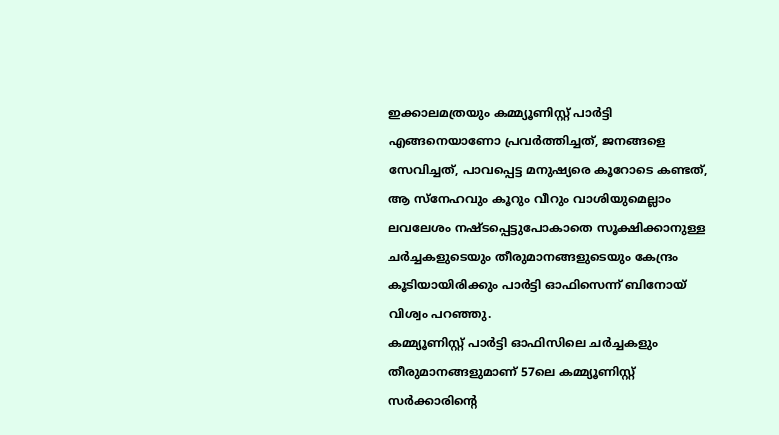ഇക്കാലമത്രയും കമ്മ്യൂണിസ്റ്റ് പാർട്ടി എങ്ങനെയാണോ പ്രവർത്തിച്ചത്, ജനങ്ങളെ സേവിച്ചത്, പാവപ്പെട്ട മനുഷ്യരെ കൂറോടെ കണ്ടത്, ആ സ്നേഹവും കൂറും വീറും വാശിയുമെല്ലാം ലവലേശം നഷ്ടപ്പെട്ടുപോകാതെ സൂക്ഷിക്കാനുള്ള ചർച്ചകളുടെയും തീരുമാനങ്ങളുടെയും കേന്ദ്രം കൂടിയായിരിക്കും പാർട്ടി ഓഫിസെന്ന് ബിനോയ് വിശ്വം പറഞ്ഞു.
കമ്മ്യൂണിസ്റ്റ് പാർട്ടി ഓഫിസിലെ ചർച്ചകളും തീരുമാനങ്ങളുമാണ് 57ലെ കമ്മ്യൂണിസ്റ്റ് സര്‍ക്കാരിന്റെ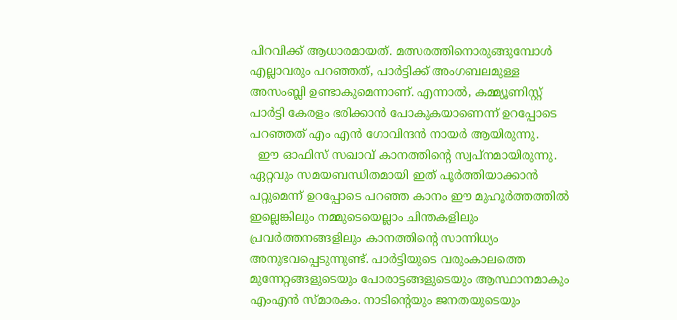പിറവിക്ക് ആധാരമായത്. മത്സരത്തിനൊരുങ്ങുമ്പോള്‍ എല്ലാവരും പറഞ്ഞത്, പാർട്ടിക്ക് അംഗബലമുള്ള അസംബ്ലി ഉണ്ടാകുമെന്നാണ്. എന്നാല്‍, കമ്മ്യൂണിസ്റ്റ് പാർട്ടി കേരളം ഭരിക്കാൻ പോകുകയാണെന്ന് ഉറപ്പോടെ പറഞ്ഞത് എം എന്‍ ഗോവിന്ദന്‍ നായര്‍ ആയിരുന്നു.
  ഈ ഓഫിസ് സഖാവ് കാനത്തിന്റെ സ്വപ്നമായിരുന്നു. ഏറ്റവും സമയബന്ധിതമായി ഇത് പൂർത്തിയാക്കാൻ പറ്റുമെന്ന് ഉറപ്പോടെ പറഞ്ഞ കാനം ഈ മുഹൂർത്തത്തിൽ ഇല്ലെങ്കിലും നമ്മുടെയെല്ലാം ചിന്തകളിലും പ്രവർത്തനങ്ങളിലും കാനത്തിന്റെ സാന്നിധ്യം അനുഭവപ്പെടുന്നുണ്ട്. പാർട്ടിയുടെ വരുംകാലത്തെ മുന്നേറ്റങ്ങളുടെയും പോരാട്ടങ്ങളുടെയും ആസ്ഥാനമാകും എംഎന്‍ സ്മാരകം. നാടിന്റെയും ജനതയുടെയും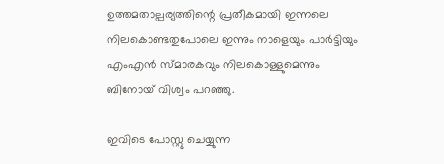ഉത്തമതാല്പര്യത്തിന്റെ പ്രതീകമായി ഇന്നലെ നിലകൊണ്ടതുപോലെ ഇന്നും നാളെയും പാര്‍ട്ടിയും എംഎന്‍ സ്മാരകവും നിലകൊള്ളുമെന്നും ബിനോയ് വിശ്വം പറഞ്ഞു.

ഇവിടെ പോസ്റ്റു ചെയ്യുന്ന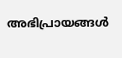അഭിപ്രായങ്ങള്‍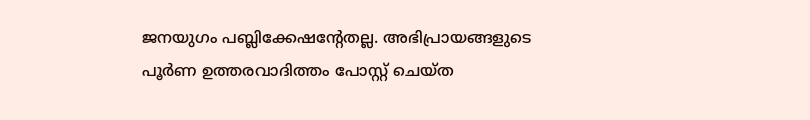ജനയുഗം പബ്ലിക്കേഷന്റേതല്ല. അഭിപ്രായങ്ങളുടെ പൂര്‍ണ ഉത്തരവാദിത്തം പോസ്റ്റ് ചെയ്ത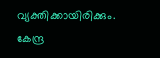വ്യക്തിക്കായിരിക്കും. കേന്ദ്ര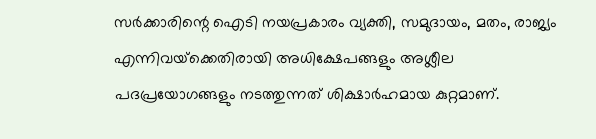സര്‍ക്കാരിന്റെ ഐടി നയപ്രകാരം വ്യക്തി, സമുദായം, മതം, രാജ്യം എന്നിവയ്‌ക്കെതിരായി അധിക്ഷേപങ്ങളും അശ്ലീല പദപ്രയോഗങ്ങളും നടത്തുന്നത് ശിക്ഷാര്‍ഹമായ കുറ്റമാണ്.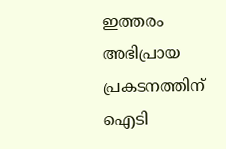ഇത്തരം അഭിപ്രായ പ്രകടനത്തിന് ഐടി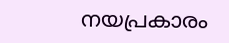നയപ്രകാരം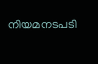നിയമനടപടി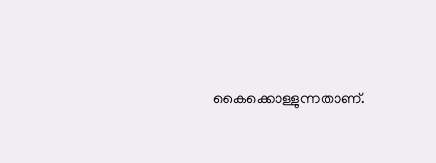കൈക്കൊള്ളുന്നതാണ്.